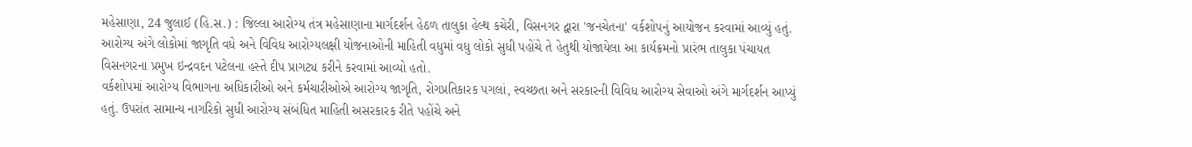મહેસાણા, 24 જુલાઈ (હિ.સ.) : જિલ્લા આરોગ્ય તંત્ર મહેસાણાના માર્ગદર્શન હેઠળ તાલુકા હેલ્થ કચેરી, વિસનગર દ્વારા 'જનચેતના' વર્કશોપનું આયોજન કરવામાં આવ્યું હતું. આરોગ્ય અંગે લોકોમાં જાગૃતિ વધે અને વિવિધ આરોગ્યલક્ષી યોજનાઓની માહિતી વધુમાં વધુ લોકો સુધી પહોંચે તે હેતુથી યોજાયેલા આ કાર્યક્રમનો પ્રારંભ તાલુકા પંચાયત વિસનગરના પ્રમુખ ઇન્દ્રવદન પટેલના હસ્તે દીપ પ્રાગટ્ય કરીને કરવામાં આવ્યો હતો.
વર્કશોપમાં આરોગ્ય વિભાગના અધિકારીઓ અને કર્મચારીઓએ આરોગ્ય જાગૃતિ, રોગપ્રતિકારક પગલાં, સ્વચ્છતા અને સરકારની વિવિધ આરોગ્ય સેવાઓ અંગે માર્ગદર્શન આપ્યું હતું. ઉપરાંત સામાન્ય નાગરિકો સુધી આરોગ્ય સંબંધિત માહિતી અસરકારક રીતે પહોંચે અને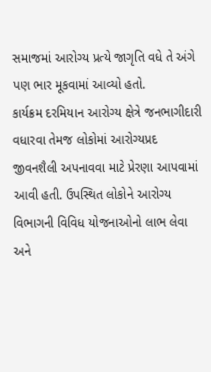સમાજમાં આરોગ્ય પ્રત્યે જાગૃતિ વધે તે અંગે પણ ભાર મૂકવામાં આવ્યો હતો.
કાર્યક્રમ દરમિયાન આરોગ્ય ક્ષેત્રે જનભાગીદારી વધારવા તેમજ લોકોમાં આરોગ્યપ્રદ જીવનશૈલી અપનાવવા માટે પ્રેરણા આપવામાં આવી હતી. ઉપસ્થિત લોકોને આરોગ્ય વિભાગની વિવિધ યોજનાઓનો લાભ લેવા અને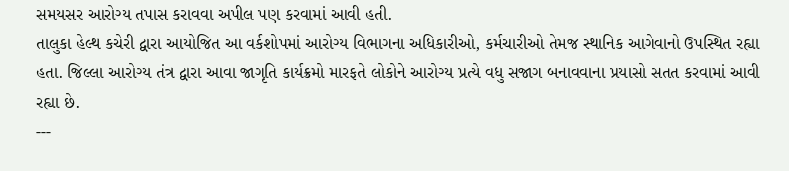સમયસર આરોગ્ય તપાસ કરાવવા અપીલ પણ કરવામાં આવી હતી.
તાલુકા હેલ્થ કચેરી દ્વારા આયોજિત આ વર્કશોપમાં આરોગ્ય વિભાગના અધિકારીઓ, કર્મચારીઓ તેમજ સ્થાનિક આગેવાનો ઉપસ્થિત રહ્યા હતા. જિલ્લા આરોગ્ય તંત્ર દ્વારા આવા જાગૃતિ કાર્યક્રમો મારફતે લોકોને આરોગ્ય પ્રત્યે વધુ સજાગ બનાવવાના પ્રયાસો સતત કરવામાં આવી રહ્યા છે.
---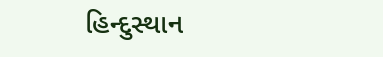હિન્દુસ્થાન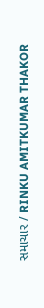સમાચાર / RINKU AMITKUMAR THAKOR